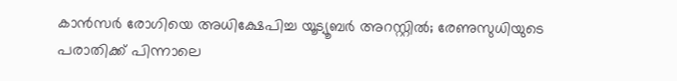കാൻസർ രോഗിയെ അധിക്ഷേപിച്ച യൂട്യൂബർ അറസ്റ്റിൽ; രേണുസുധിയുടെ പരാതിക്ക് പിന്നാലെ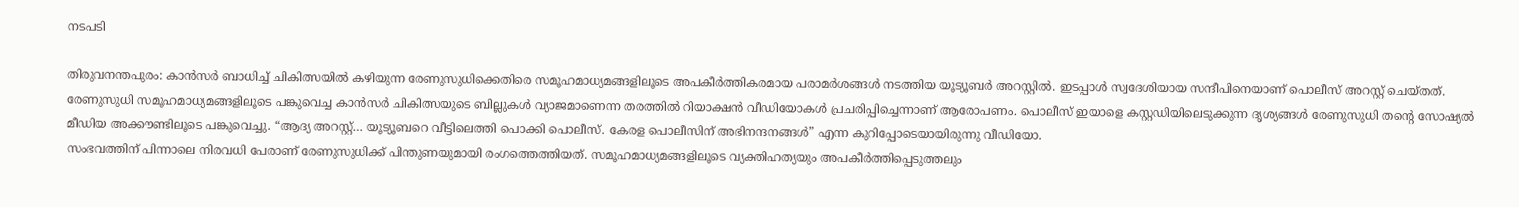നടപടി

തിരുവനന്തപുരം: കാൻസർ ബാധിച്ച് ചികിത്സയിൽ കഴിയുന്ന രേണുസുധിക്കെതിരെ സമൂഹമാധ്യമങ്ങളിലൂടെ അപകീർത്തികരമായ പരാമർശങ്ങൾ നടത്തിയ യൂട്യൂബർ അറസ്റ്റിൽ. ഇടപ്പാൾ സ്വദേശിയായ സന്ദീപിനെയാണ് പൊലീസ് അറസ്റ്റ് ചെയ്തത്.
രേണുസുധി സമൂഹമാധ്യമങ്ങളിലൂടെ പങ്കുവെച്ച കാൻസർ ചികിത്സയുടെ ബില്ലുകൾ വ്യാജമാണെന്ന തരത്തിൽ റിയാക്ഷൻ വീഡിയോകൾ പ്രചരിപ്പിച്ചെന്നാണ് ആരോപണം. പൊലീസ് ഇയാളെ കസ്റ്റഡിയിലെടുക്കുന്ന ദൃശ്യങ്ങൾ രേണുസുധി തന്റെ സോഷ്യൽ മീഡിയ അക്കൗണ്ടിലൂടെ പങ്കുവെച്ചു. “ആദ്യ അറസ്റ്റ്… യൂട്യൂബറെ വീട്ടിലെത്തി പൊക്കി പൊലീസ്. കേരള പൊലീസിന് അഭിനന്ദനങ്ങൾ” എന്ന കുറിപ്പോടെയായിരുന്നു വീഡിയോ.
സംഭവത്തിന് പിന്നാലെ നിരവധി പേരാണ് രേണുസുധിക്ക് പിന്തുണയുമായി രംഗത്തെത്തിയത്. സമൂഹമാധ്യമങ്ങളിലൂടെ വ്യക്തിഹത്യയും അപകീർത്തിപ്പെടുത്തലും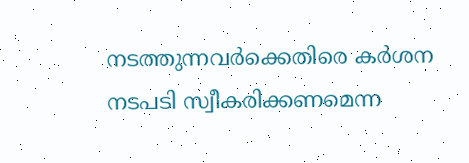നടത്തുന്നവർക്കെതിരെ കർശന നടപടി സ്വീകരിക്കണമെന്ന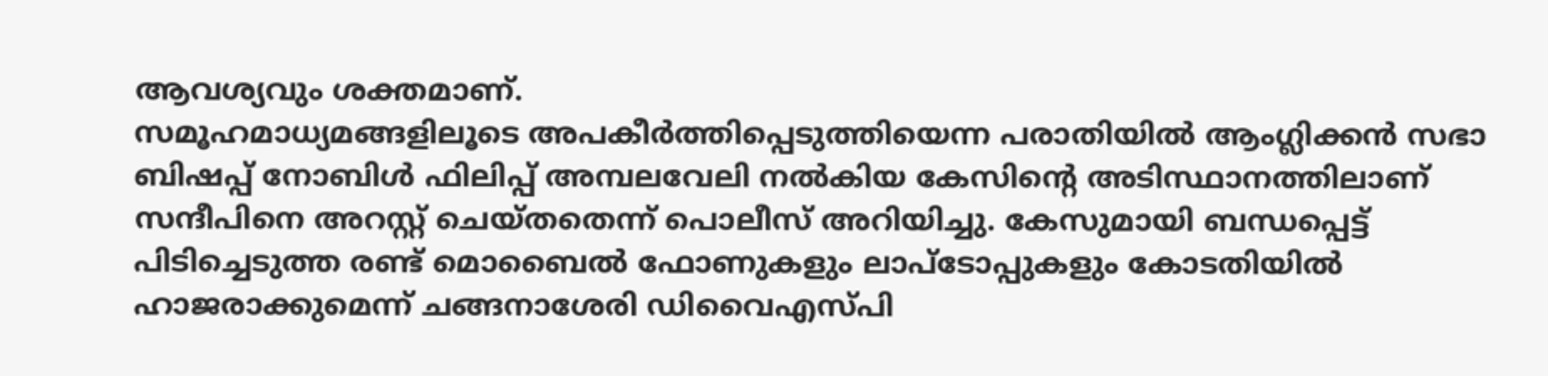ആവശ്യവും ശക്തമാണ്.
സമൂഹമാധ്യമങ്ങളിലൂടെ അപകീർത്തിപ്പെടുത്തിയെന്ന പരാതിയിൽ ആംഗ്ലിക്കൻ സഭാ ബിഷപ്പ് നോബിൾ ഫിലിപ്പ് അമ്പലവേലി നൽകിയ കേസിന്റെ അടിസ്ഥാനത്തിലാണ് സന്ദീപിനെ അറസ്റ്റ് ചെയ്തതെന്ന് പൊലീസ് അറിയിച്ചു. കേസുമായി ബന്ധപ്പെട്ട് പിടിച്ചെടുത്ത രണ്ട് മൊബൈൽ ഫോണുകളും ലാപ്ടോപ്പുകളും കോടതിയിൽ ഹാജരാക്കുമെന്ന് ചങ്ങനാശേരി ഡിവൈഎസ്പി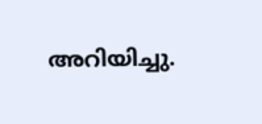അറിയിച്ചു.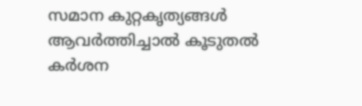സമാന കുറ്റകൃത്യങ്ങൾ ആവർത്തിച്ചാൽ കൂടുതൽ കർശന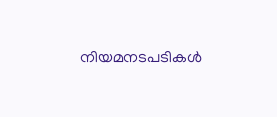നിയമനടപടികൾ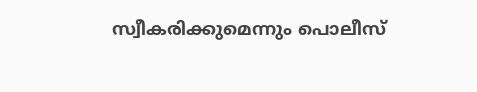സ്വീകരിക്കുമെന്നും പൊലീസ്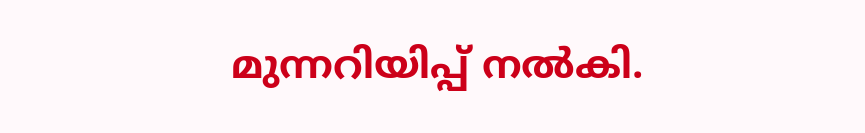മുന്നറിയിപ്പ് നൽകി.